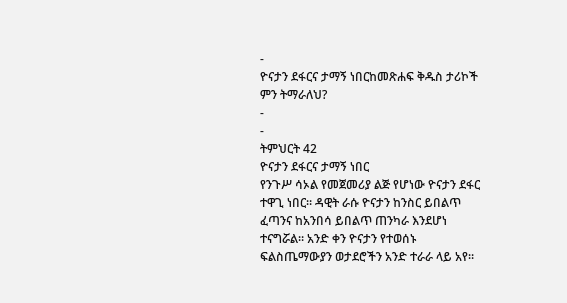-
ዮናታን ደፋርና ታማኝ ነበርከመጽሐፍ ቅዱስ ታሪኮች ምን ትማራለህ?
-
-
ትምህርት 42
ዮናታን ደፋርና ታማኝ ነበር
የንጉሥ ሳኦል የመጀመሪያ ልጅ የሆነው ዮናታን ደፋር ተዋጊ ነበር። ዳዊት ራሱ ዮናታን ከንስር ይበልጥ ፈጣንና ከአንበሳ ይበልጥ ጠንካራ እንደሆነ ተናግሯል። አንድ ቀን ዮናታን የተወሰኑ ፍልስጤማውያን ወታደሮችን አንድ ተራራ ላይ አየ።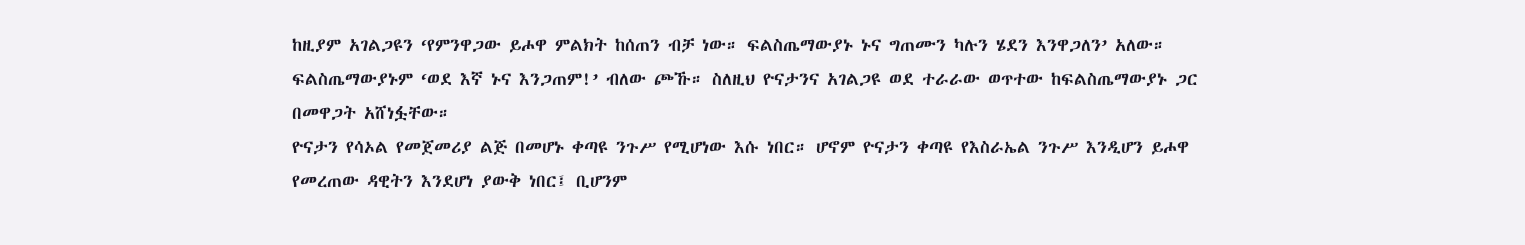ከዚያም አገልጋዩን ‘የምንዋጋው ይሖዋ ምልክት ከሰጠን ብቻ ነው። ፍልስጤማውያኑ ኑና ግጠሙን ካሉን ሄደን እንዋጋለን’ አለው። ፍልስጤማውያኑም ‘ወደ እኛ ኑና እንጋጠም!’ ብለው ጮኹ። ስለዚህ ዮናታንና አገልጋዩ ወደ ተራራው ወጥተው ከፍልስጤማውያኑ ጋር በመዋጋት አሸነፏቸው።
ዮናታን የሳኦል የመጀመሪያ ልጅ በመሆኑ ቀጣዩ ንጉሥ የሚሆነው እሱ ነበር። ሆኖም ዮናታን ቀጣዩ የእስራኤል ንጉሥ እንዲሆን ይሖዋ የመረጠው ዳዊትን እንደሆነ ያውቅ ነበር፤ ቢሆንም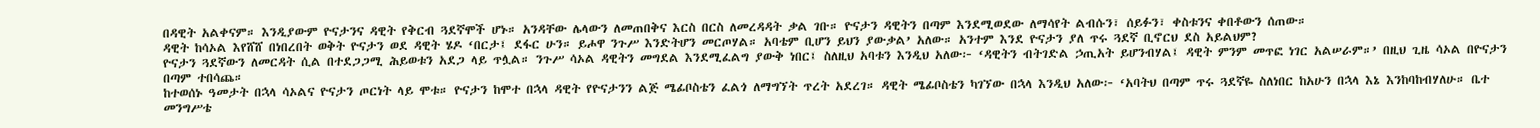በዳዊት አልቀናም። እንዲያውም ዮናታንና ዳዊት የቅርብ ጓደኛሞች ሆኑ። አንዳቸው ሌላውን ለመጠበቅና እርስ በርስ ለመረዳዳት ቃል ገቡ። ዮናታን ዳዊትን በጣም እንደሚወደው ለማሳየት ልብሱን፣ ሰይፉን፣ ቀስቱንና ቀበቶውን ሰጠው።
ዳዊት ከሳኦል እየሸሸ በነበረበት ወቅት ዮናታን ወደ ዳዊት ሄዶ ‘በርታ፤ ደፋር ሁን። ይሖዋ ንጉሥ እንድትሆን መርጦሃል። አባቴም ቢሆን ይህን ያውቃል’ አለው። አንተም እንደ ዮናታን ያለ ጥሩ ጓደኛ ቢኖርህ ደስ አይልህም?
ዮናታን ጓደኛውን ለመርዳት ሲል በተደጋጋሚ ሕይወቱን አደጋ ላይ ጥሏል። ንጉሥ ሳኦል ዳዊትን መግደል እንደሚፈልግ ያውቅ ነበር፤ ስለዚህ አባቱን እንዲህ አለው፦ ‘ዳዊትን ብትገድል ኃጢአት ይሆንብሃል፤ ዳዊት ምንም መጥፎ ነገር አልሠራም።’ በዚህ ጊዜ ሳኦል በዮናታን በጣም ተበሳጨ።
ከተወሰኑ ዓመታት በኋላ ሳኦልና ዮናታን ጦርነት ላይ ሞቱ። ዮናታን ከሞተ በኋላ ዳዊት የዮናታንን ልጅ ሜፊቦስቴን ፈልጎ ለማግኘት ጥረት አደረገ። ዳዊት ሜፊቦስቴን ካገኘው በኋላ እንዲህ አለው፦ ‘አባትህ በጣም ጥሩ ጓደኛዬ ስለነበር ከአሁን በኋላ እኔ እንከባከብሃለሁ። ቤተ መንግሥቴ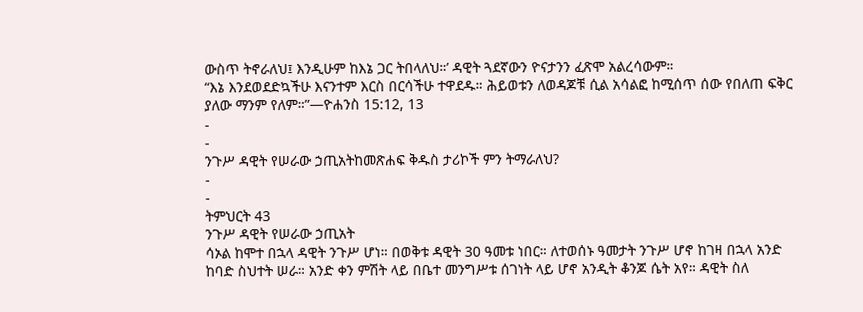ውስጥ ትኖራለህ፤ እንዲሁም ከእኔ ጋር ትበላለህ።’ ዳዊት ጓደኛውን ዮናታንን ፈጽሞ አልረሳውም።
“እኔ እንደወደድኳችሁ እናንተም እርስ በርሳችሁ ተዋደዱ። ሕይወቱን ለወዳጆቹ ሲል አሳልፎ ከሚሰጥ ሰው የበለጠ ፍቅር ያለው ማንም የለም።”—ዮሐንስ 15:12, 13
-
-
ንጉሥ ዳዊት የሠራው ኃጢአትከመጽሐፍ ቅዱስ ታሪኮች ምን ትማራለህ?
-
-
ትምህርት 43
ንጉሥ ዳዊት የሠራው ኃጢአት
ሳኦል ከሞተ በኋላ ዳዊት ንጉሥ ሆነ። በወቅቱ ዳዊት 30 ዓመቱ ነበር። ለተወሰኑ ዓመታት ንጉሥ ሆኖ ከገዛ በኋላ አንድ ከባድ ስህተት ሠራ። አንድ ቀን ምሽት ላይ በቤተ መንግሥቱ ሰገነት ላይ ሆኖ አንዲት ቆንጆ ሴት አየ። ዳዊት ስለ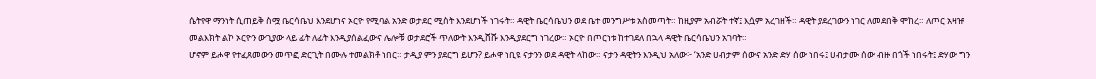ሴትየዋ ማንነት ሲጠይቅ ስሟ ቤርሳቤህ እንደሆነና ኦርዮ የሚባል አንድ ወታደር ሚስት እንደሆነች ነገሩት። ዳዊት ቤርሳቤህን ወደ ቤተ መንግሥቱ አስመጣት። ከዚያም አብሯት ተኛ፤ እሷም አረገዘች። ዳዊት ያደረገውን ነገር ለመደበቅ ሞከረ። ለጦር አዛዡ መልእክት ልኮ ኦርዮን ውጊያው ላይ ፊት ለፊት እንዲያሰልፈውና ሌሎቹ ወታደሮች ጥለውት እንዲሸሹ እንዲያደርግ ነገረው። ኦርዮ በጦርነቱ ከተገደለ በኋላ ዳዊት ቤርሳቤህን አገባት።
ሆኖም ይሖዋ የተፈጸመውን መጥፎ ድርጊት በሙሉ ተመልክቶ ነበር። ታዲያ ምን ያደርግ ይሆን? ይሖዋ ነቢዩ ናታንን ወደ ዳዊት ላከው። ናታን ዳዊትን እንዲህ አለው፦ ‘አንድ ሀብታም ሰውና አንድ ድሃ ሰው ነበሩ፤ ሀብታሙ ሰው ብዙ በጎች ነበሩት፤ ድሃው ግን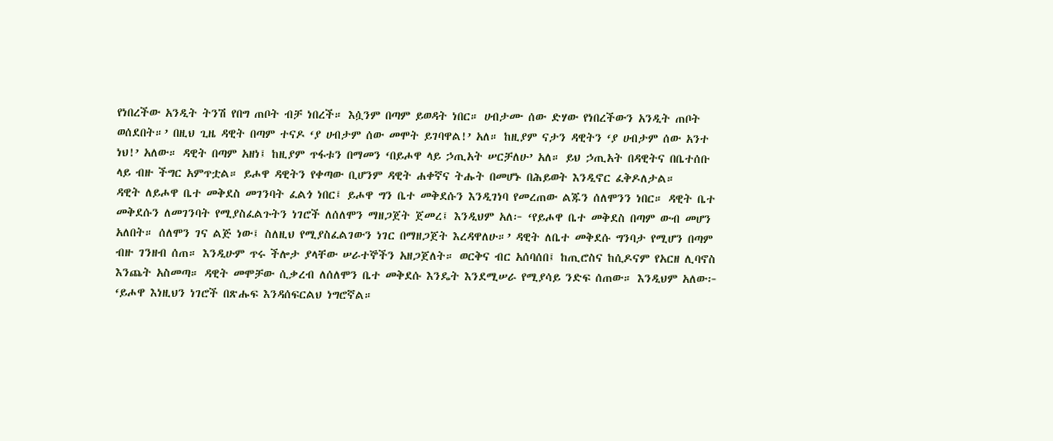የነበረችው አንዲት ትንሽ የበግ ጠቦት ብቻ ነበረች። እሷንም በጣም ይወዳት ነበር። ሀብታሙ ሰው ድሃው የነበረችውን አንዲት ጠቦት ወሰደበት።’ በዚህ ጊዜ ዳዊት በጣም ተናዶ ‘ያ ሀብታም ሰው መሞት ይገባዋል!’ አለ። ከዚያም ናታን ዳዊትን ‘ያ ሀብታም ሰው አንተ ነህ!’ አለው። ዳዊት በጣም አዘነ፤ ከዚያም ጥፋቱን በማመን ‘በይሖዋ ላይ ኃጢአት ሠርቻለሁ’ አለ። ይህ ኃጢአት በዳዊትና በቤተሰቡ ላይ ብዙ ችግር አምጥቷል። ይሖዋ ዳዊትን የቀጣው ቢሆንም ዳዊት ሐቀኛና ትሑት በመሆኑ በሕይወት እንዲኖር ፈቅዶለታል።
ዳዊት ለይሖዋ ቤተ መቅደስ መገንባት ፈልጎ ነበር፤ ይሖዋ ግን ቤተ መቅደሱን እንዲገነባ የመረጠው ልጁን ሰለሞንን ነበር። ዳዊት ቤተ መቅደሱን ለመገንባት የሚያስፈልጉትን ነገሮች ለሰለሞን ማዘጋጀት ጀመረ፤ እንዲህም አለ፦ ‘የይሖዋ ቤተ መቅደስ በጣም ውብ መሆን አለበት። ሰለሞን ገና ልጅ ነው፤ ስለዚህ የሚያስፈልገውን ነገር በማዘጋጀት እረዳዋለሁ።’ ዳዊት ለቤተ መቅደሱ ግንባታ የሚሆን በጣም ብዙ ገንዘብ ሰጠ። እንዲሁም ጥሩ ችሎታ ያላቸው ሠራተኞችን አዘጋጀለት። ወርቅና ብር አሰባሰበ፤ ከጢሮስና ከሲዶናም የአርዘ ሊባኖስ እንጨት አስመጣ። ዳዊት መሞቻው ሲቃረብ ለሰለሞን ቤተ መቅደሱ እንዴት እንደሚሠራ የሚያሳይ ንድፍ ሰጠው። እንዲህም አለው፦ ‘ይሖዋ እነዚህን ነገሮች በጽሑፍ እንዳሰፍርልህ ነግሮኛል።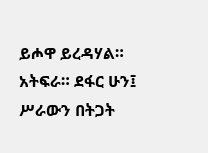ይሖዋ ይረዳሃል። አትፍራ። ደፋር ሁን፤ ሥራውን በትጋት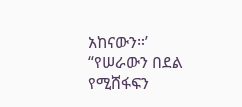አከናውን።’
“የሠራውን በደል የሚሸፋፍን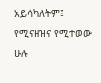አይሳካለትም፤ የሚናዘዝና የሚተወው ሁሉ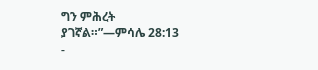ግን ምሕረት ያገኛል።”—ምሳሌ 28:13
-